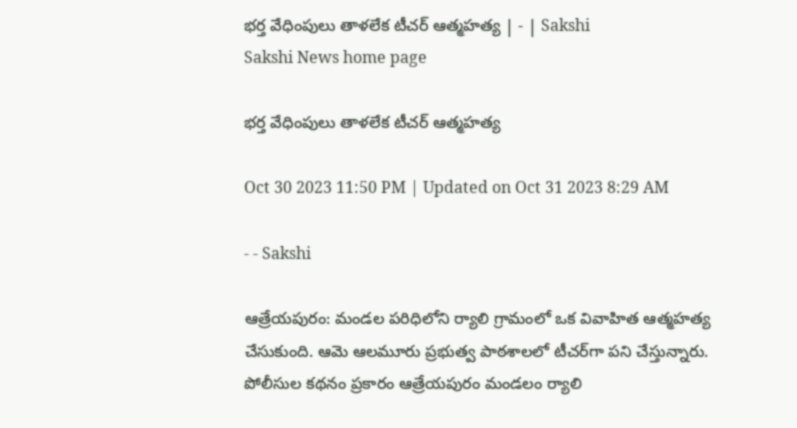భర్త వేధింపులు తాళలేక టీచర్‌ ఆత్మహత్య | - | Sakshi
Sakshi News home page

భర్త వేధింపులు తాళలేక టీచర్‌ ఆత్మహత్య

Oct 30 2023 11:50 PM | Updated on Oct 31 2023 8:29 AM

- - Sakshi

ఆత్రేయపురం: మండల పరిధిలోని ర్యాలి గ్రామంలో ఒక వివాహిత ఆత్మహత్య చేసుకుంది. ఆమె ఆలమూరు ప్రభుత్వ పాఠశాలలో టీచర్‌గా పని చేస్తున్నారు. పోలీసుల కథనం ప్రకారం ఆత్రేయపురం మండలం ర్యాలి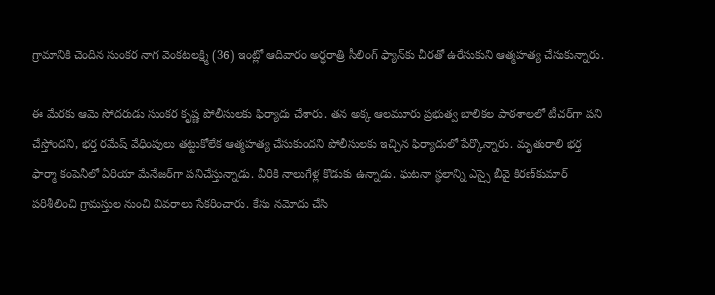గ్రామానికి చెందిన సుంకర నాగ వెంకటలక్ష్మి (36) ఇంట్లో ఆదివారం అర్ధరాత్రి సీలింగ్‌ ఫ్యాన్‌కు చీరతో ఉరేసుకుని ఆత్మహత్య చేసుకున్నారు.

ఈ మేరకు ఆమె సోదరుడు సుంకర కృష్ణ పోలీసులకు ఫిర్యాదు చేశారు. తన అక్క ఆలమూరు ప్రభుత్వ బాలికల పాఠశాలలో టీచర్‌గా పని చేస్తోందని, భర్త రమేష్‌ వేధింపులు తట్టుకోలేక ఆత్మహత్య చేసుకుందని పోలీసులకు ఇచ్చిన ఫిర్యాదులో పేర్కొన్నారు. మృతురాలి భర్త ఫార్మా కంపెనీలో ఏరియా మేనేజర్‌గా పనిచేస్తున్నాడు. వీరికి నాలుగేళ్ల కొడుకు ఉన్నాడు. ఘటనా స్థలాన్ని ఎస్సై బీవై కిరణ్‌కుమార్‌ పరిశీలించి గ్రామస్తుల నుంచి వివరాలు సేకరించారు. కేసు నమోదు చేసి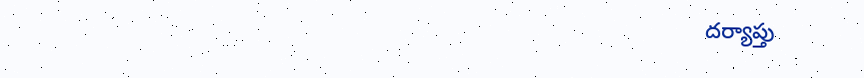దర్యాప్తు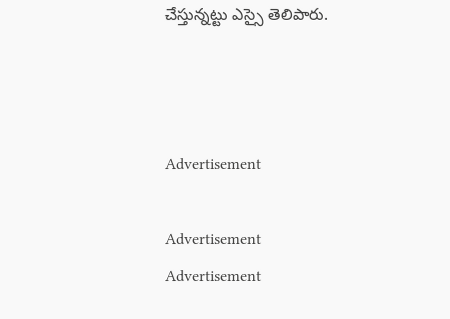చేస్తున్నట్టు ఎస్సై తెలిపారు.



Advertisement

Advertisement
Advertisement